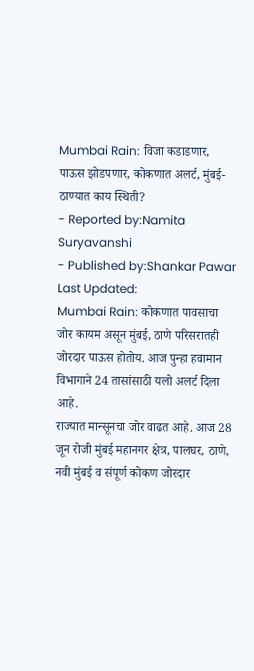Mumbai Rain: विजा कडाडणार, पाऊस झोडपणार, कोकणात अलर्ट, मुंबई-ठाण्यात काय स्थिती?
- Reported by:Namita Suryavanshi
- Published by:Shankar Pawar
Last Updated:
Mumbai Rain: कोकणात पावसाचा जोर कायम असून मुंबई, ठाणे परिसरातही जोरदार पाऊस होतोय. आज पुन्हा हवामान विभागाने 24 तासांसाठी यलो अलर्ट दिला आहे.
राज्यात मान्सूनचा जोर वाढत आहे. आज 28 जून रोजी मुंबई महानगर क्षेत्र, पालघर, ठाणे, नवी मुंबई व संपूर्ण कोकण जोरदार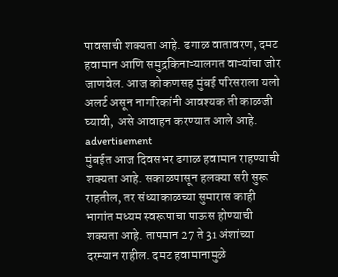पावसाची शक्यता आहे. ढगाळ वातावरण, दमट हवामान आणि समुद्रकिनाऱ्यालगत वाऱ्यांचा जोर जाणवेल. आज कोकणसह मुंबई परिसराला यलो अलर्ट असून नागरिकांनी आवश्यक ती काळजी घ्यावी, असे आवाहन करण्यात आले आहे.
advertisement
मुंबईत आज दिवसभर ढगाळ हवामान राहण्याची शक्यता आहे. सकाळपासून हलक्या सरी सुरू राहतील, तर संध्याकाळच्या सुमारास काही भागांत मध्यम स्वरूपाचा पाऊस होण्याची शक्यता आहे. तापमान 27 ते 31 अंशांच्या दरम्यान राहील. दमट हवामानामुळे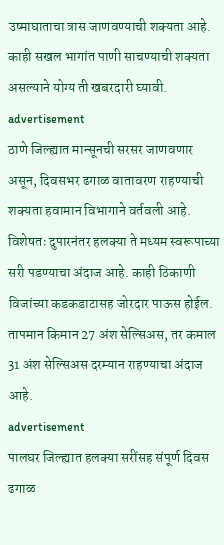उष्माघाताचा त्रास जाणवण्याची शक्यता आहे. काही सखल भागांत पाणी साचण्याची शक्यता असल्याने योग्य ती खबरदारी घ्यावी.
advertisement
ठाणे जिल्ह्यात मान्सूनची सरसर जाणवणार असून, दिवसभर ढगाळ वातावरण राहण्याची शक्यता हवामान विभागाने वर्तवली आहे. विशेषतः दुपारनंतर हलक्या ते मध्यम स्वरूपाच्या सरी पडण्याचा अंदाज आहे. काही ठिकाणी विजांच्या कडकडाटासह जोरदार पाऊस होईल. तापमान किमान 27 अंश सेल्सिअस, तर कमाल 31 अंश सेल्सिअस दरम्यान राहण्याचा अंदाज आहे.
advertisement
पालघर जिल्ह्यात हलक्या सरींसह संपूर्ण दिवस ढगाळ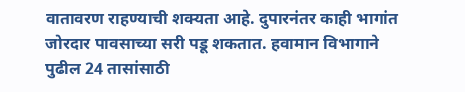वातावरण राहण्याची शक्यता आहे. दुपारनंतर काही भागांत जोरदार पावसाच्या सरी पडू शकतात. हवामान विभागाने पुढील 24 तासांसाठी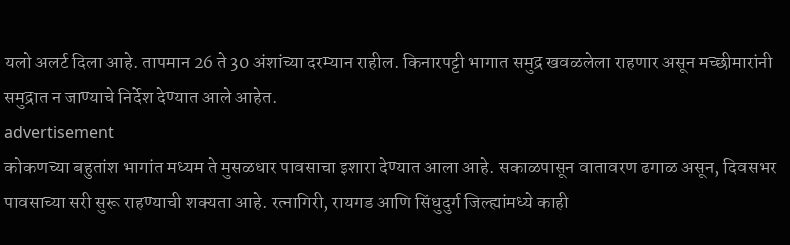यलो अलर्ट दिला आहे. तापमान 26 ते 30 अंशांच्या दरम्यान राहील. किनारपट्टी भागात समुद्र खवळलेला राहणार असून मच्छीमारांनी समुद्रात न जाण्याचे निर्देश देण्यात आले आहेत.
advertisement
कोकणच्या बहुतांश भागांत मध्यम ते मुसळधार पावसाचा इशारा देण्यात आला आहे. सकाळपासून वातावरण ढगाळ असून, दिवसभर पावसाच्या सरी सुरू राहण्याची शक्यता आहे. रत्नागिरी, रायगड आणि सिंधुदुर्ग जिल्ह्यांमध्ये काही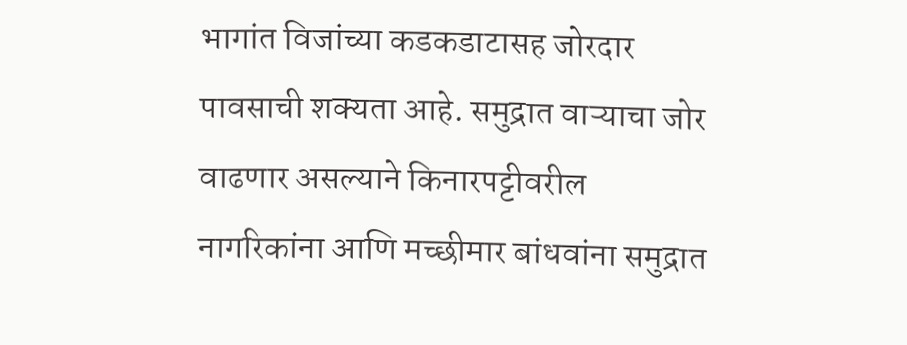भागांत विजांच्या कडकडाटासह जोरदार पावसाची शक्यता आहे. समुद्रात वाऱ्याचा जोर वाढणार असल्याने किनारपट्टीवरील नागरिकांना आणि मच्छीमार बांधवांना समुद्रात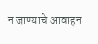न जाण्याचे आवाहन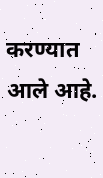करण्यात आले आहे.